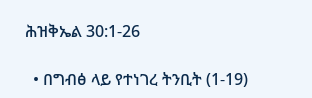ሕዝቅኤል 30:1-26

  • በግብፅ ላይ የተነገረ ትንቢት (1-19)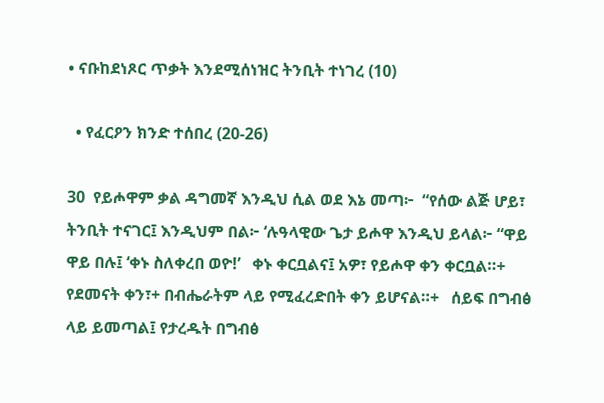• ናቡከደነጾር ጥቃት እንደሚሰነዝር ትንቢት ተነገረ (10)

  • የፈርዖን ክንድ ተሰበረ (20-26)

30  የይሖዋም ቃል ዳግመኛ እንዲህ ሲል ወደ እኔ መጣ፦  “የሰው ልጅ ሆይ፣ ትንቢት ተናገር፤ እንዲህም በል፦ ‘ሉዓላዊው ጌታ ይሖዋ እንዲህ ይላል፦ “ዋይ ዋይ በሉ፤ ‘ቀኑ ስለቀረበ ወዮ!’   ቀኑ ቀርቧልና፤ አዎ፣ የይሖዋ ቀን ቀርቧል።+ የደመናት ቀን፣+ በብሔራትም ላይ የሚፈረድበት ቀን ይሆናል።+   ሰይፍ በግብፅ ላይ ይመጣል፤ የታረዱት በግብፅ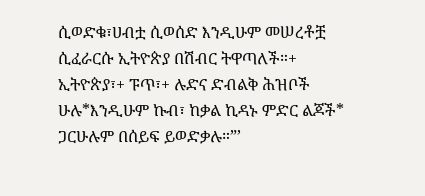ሲወድቁ፣ሀብቷ ሲወሰድ እንዲሁም መሠረቶቿ ሲፈራርሱ ኢትዮጵያ በሽብር ትዋጣለች።+   ኢትዮጵያ፣+ ፑጥ፣+ ሉድና ድብልቅ ሕዝቦች ሁሉ*እንዲሁም ኩብ፣ ከቃል ኪዳኑ ምድር ልጆች* ጋርሁሉም በሰይፍ ይወድቃሉ።”’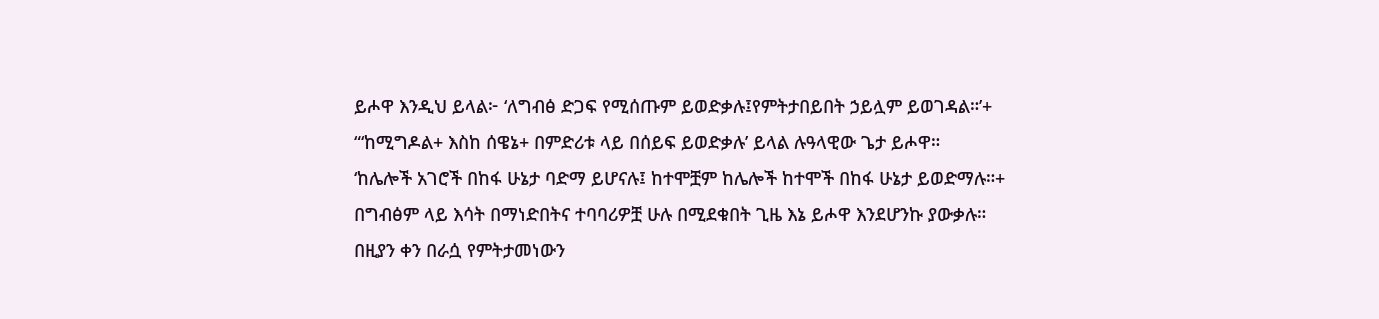ይሖዋ እንዲህ ይላል፦ ‘ለግብፅ ድጋፍ የሚሰጡም ይወድቃሉ፤የምትታበይበት ኃይሏም ይወገዳል።’+ “‘ከሚግዶል+ እስከ ሰዌኔ+ በምድሪቱ ላይ በሰይፍ ይወድቃሉ’ ይላል ሉዓላዊው ጌታ ይሖዋ።  ‘ከሌሎች አገሮች በከፋ ሁኔታ ባድማ ይሆናሉ፤ ከተሞቿም ከሌሎች ከተሞች በከፋ ሁኔታ ይወድማሉ።+  በግብፅም ላይ እሳት በማነድበትና ተባባሪዎቿ ሁሉ በሚደቁበት ጊዜ እኔ ይሖዋ እንደሆንኩ ያውቃሉ።  በዚያን ቀን በራሷ የምትታመነውን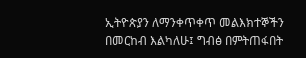ኢትዮጵያን ለማንቀጥቀጥ መልእክተኞችን በመርከብ እልካለሁ፤ ግብፅ በምትጠፋበት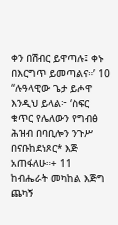ቀን በሽብር ይዋጣሉ፤ ቀኑ በእርግጥ ይመጣልና።’ 10  “ሉዓላዊው ጌታ ይሖዋ እንዲህ ይላል፦ ‘ስፍር ቁጥር የሌለውን የግብፅ ሕዝብ በባቢሎን ንጉሥ በናቡከደነጾር* እጅ አጠፋለሁ።+ 11  ከብሔራት መካከል እጅግ ጨካኝ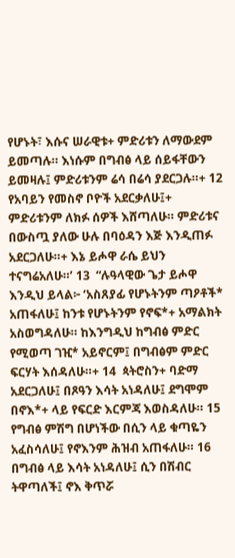የሆኑት፣ እሱና ሠራዊቱ+ ምድሪቱን ለማውደም ይመጣሉ። እነሱም በግብፅ ላይ ሰይፋቸውን ይመዛሉ፤ ምድሪቱንም ሬሳ በሬሳ ያደርጋሉ።+ 12  የአባይን የመስኖ ቦዮች አደርቃለሁ፤+ ምድሪቱንም ለክፉ ሰዎች እሸጣለሁ። ምድሪቱና በውስጧ ያለው ሁሉ በባዕዳን እጅ እንዲጠፉ አደርጋለሁ።+ እኔ ይሖዋ ራሴ ይህን ተናግሬአለሁ።’ 13  “ሉዓላዊው ጌታ ይሖዋ እንዲህ ይላል፦ ‘አስጸያፊ የሆኑትንም ጣዖቶች* አጠፋለሁ፤ ከንቱ የሆኑትንም የኖፍ*+ አማልክት አስወግዳለሁ። ከእንግዲህ ከግብፅ ምድር የሚወጣ ገዢ* አይኖርም፤ በግብፅም ምድር ፍርሃት እሰዳለሁ።+ 14  ጳትሮስን+ ባድማ አደርጋለሁ፤ በጾዓን እሳት አነዳለሁ፤ ደግሞም በኖእ*+ ላይ የፍርድ እርምጃ እወስዳለሁ። 15  የግብፅ ምሽግ በሆነችው በሲን ላይ ቁጣዬን አፈስሳለሁ፤ የኖእንም ሕዝብ አጠፋለሁ። 16  በግብፅ ላይ እሳት አነዳለሁ፤ ሲን በሽብር ትዋጣለች፤ ኖእ ቅጥሯ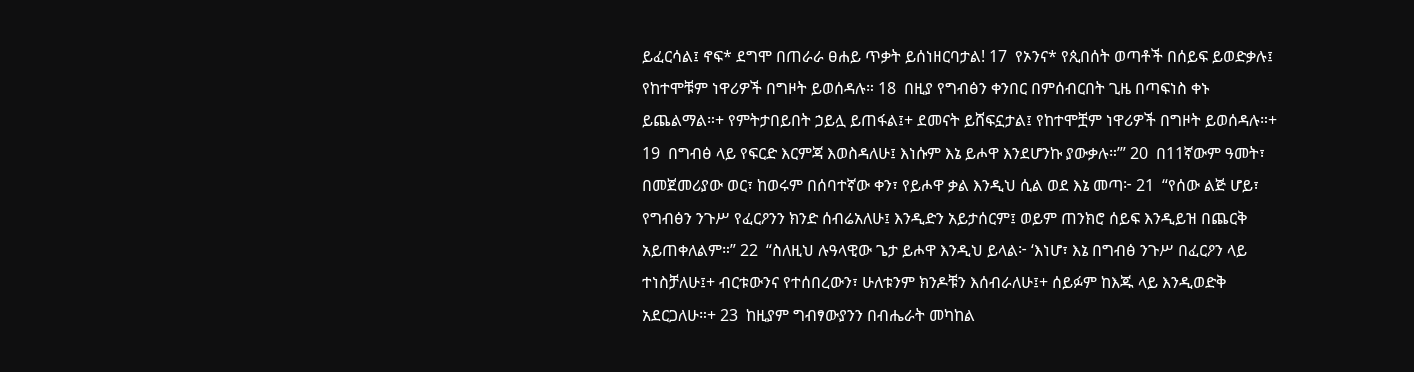ይፈርሳል፤ ኖፍ* ደግሞ በጠራራ ፀሐይ ጥቃት ይሰነዘርባታል! 17  የኦንና* የጲበሰት ወጣቶች በሰይፍ ይወድቃሉ፤ የከተሞቹም ነዋሪዎች በግዞት ይወሰዳሉ። 18  በዚያ የግብፅን ቀንበር በምሰብርበት ጊዜ በጣፍነስ ቀኑ ይጨልማል።+ የምትታበይበት ኃይሏ ይጠፋል፤+ ደመናት ይሸፍኗታል፤ የከተሞቿም ነዋሪዎች በግዞት ይወሰዳሉ።+ 19  በግብፅ ላይ የፍርድ እርምጃ እወስዳለሁ፤ እነሱም እኔ ይሖዋ እንደሆንኩ ያውቃሉ።’” 20  በ11ኛውም ዓመት፣ በመጀመሪያው ወር፣ ከወሩም በሰባተኛው ቀን፣ የይሖዋ ቃል እንዲህ ሲል ወደ እኔ መጣ፦ 21  “የሰው ልጅ ሆይ፣ የግብፅን ንጉሥ የፈርዖንን ክንድ ሰብሬአለሁ፤ እንዲድን አይታሰርም፤ ወይም ጠንክሮ ሰይፍ እንዲይዝ በጨርቅ አይጠቀለልም።” 22  “ስለዚህ ሉዓላዊው ጌታ ይሖዋ እንዲህ ይላል፦ ‘እነሆ፣ እኔ በግብፅ ንጉሥ በፈርዖን ላይ ተነስቻለሁ፤+ ብርቱውንና የተሰበረውን፣ ሁለቱንም ክንዶቹን እሰብራለሁ፤+ ሰይፉም ከእጁ ላይ እንዲወድቅ አደርጋለሁ።+ 23  ከዚያም ግብፃውያንን በብሔራት መካከል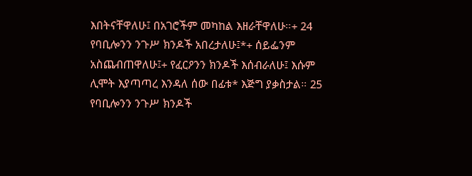እበትናቸዋለሁ፤ በአገሮችም መካከል እዘራቸዋለሁ።+ 24  የባቢሎንን ንጉሥ ክንዶች አበረታለሁ፤*+ ሰይፌንም አስጨብጠዋለሁ፤+ የፈርዖንን ክንዶች እሰብራለሁ፤ እሱም ሊሞት እያጣጣረ እንዳለ ሰው በፊቱ* እጅግ ያቃስታል። 25  የባቢሎንን ንጉሥ ክንዶች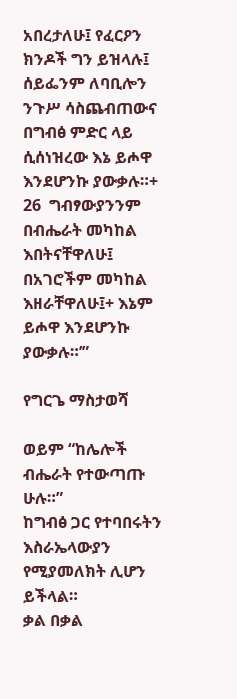አበረታለሁ፤ የፈርዖን ክንዶች ግን ይዝላሉ፤ ሰይፌንም ለባቢሎን ንጉሥ ሳስጨብጠውና በግብፅ ምድር ላይ ሲሰነዝረው እኔ ይሖዋ እንደሆንኩ ያውቃሉ።+ 26  ግብፃውያንንም በብሔራት መካከል እበትናቸዋለሁ፤ በአገሮችም መካከል እዘራቸዋለሁ፤+ እኔም ይሖዋ እንደሆንኩ ያውቃሉ።’”

የግርጌ ማስታወሻ

ወይም “ከሌሎች ብሔራት የተውጣጡ ሁሉ።”
ከግብፅ ጋር የተባበሩትን እስራኤላውያን የሚያመለክት ሊሆን ይችላል።
ቃል በቃል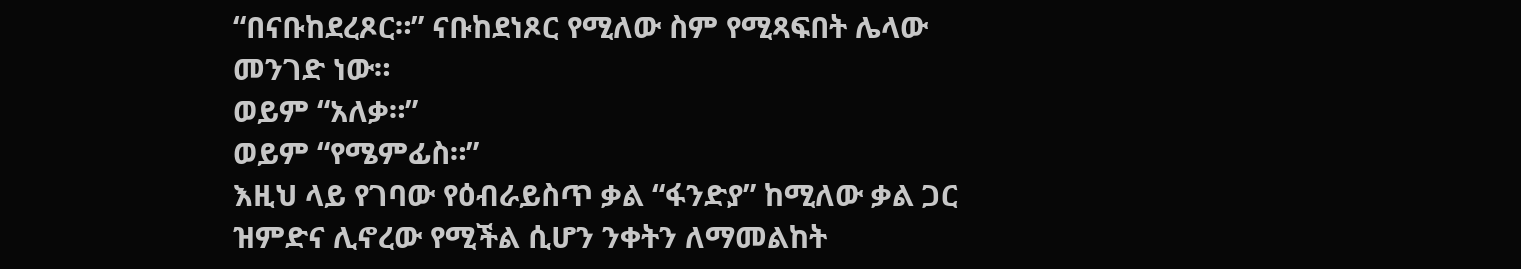“በናቡከደረጾር።” ናቡከደነጾር የሚለው ስም የሚጻፍበት ሌላው መንገድ ነው።
ወይም “አለቃ።”
ወይም “የሜምፊስ።”
እዚህ ላይ የገባው የዕብራይስጥ ቃል “ፋንድያ” ከሚለው ቃል ጋር ዝምድና ሊኖረው የሚችል ሲሆን ንቀትን ለማመልከት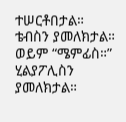ተሠርቶበታል።
ቴብስን ያመለክታል።
ወይም “ሜምፊስ።”
ሂልያፖሊስን ያመለክታል።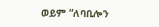ወይም “ለባቢሎን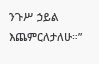ንጉሥ ኃይል እጨምርለታለሁ።”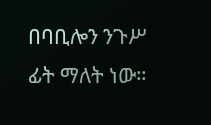በባቢሎን ንጉሥ ፊት ማለት ነው።